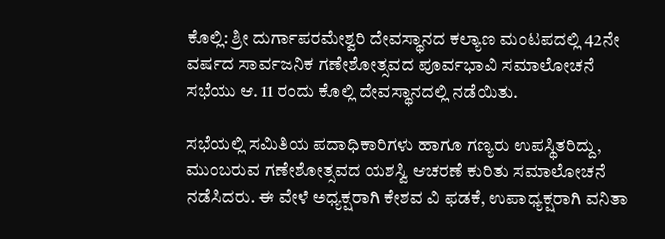ಕೊಲ್ಲಿ: ಶ್ರೀ ದುರ್ಗಾಪರಮೇಶ್ವರಿ ದೇವಸ್ಥಾನದ ಕಲ್ಯಾಣ ಮಂಟಪದಲ್ಲಿ 42ನೇ ವರ್ಷದ ಸಾರ್ವಜನಿಕ ಗಣೇಶೋತ್ಸವದ ಪೂರ್ವಭಾವಿ ಸಮಾಲೋಚನೆ ಸಭೆಯು ಆ. 11 ರಂದು ಕೊಲ್ಲಿ ದೇವಸ್ಥಾನದಲ್ಲಿ ನಡೆಯಿತು.

ಸಭೆಯಲ್ಲಿ ಸಮಿತಿಯ ಪದಾಧಿಕಾರಿಗಳು ಹಾಗೂ ಗಣ್ಯರು ಉಪಸ್ಥಿತರಿದ್ದು, ಮುಂಬರುವ ಗಣೇಶೋತ್ಸವದ ಯಶಸ್ವಿ ಆಚರಣೆ ಕುರಿತು ಸಮಾಲೋಚನೆ ನಡೆಸಿದರು. ಈ ವೇಳೆ ಅಧ್ಯಕ್ಷರಾಗಿ ಕೇಶವ ವಿ ಫಡಕೆ, ಉಪಾಧ್ಯಕ್ಷರಾಗಿ ವನಿತಾ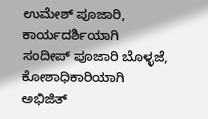ಉಮೇಶ್ ಪೂಜಾರಿ, ಕಾರ್ಯದರ್ಶಿಯಾಗಿ ಸಂದೀಪ್ ಪೂಜಾರಿ ಬೊಳ್ಳಜೆ, ಕೋಶಾಧಿಕಾರಿಯಾಗಿ ಅಭಿಜಿತ್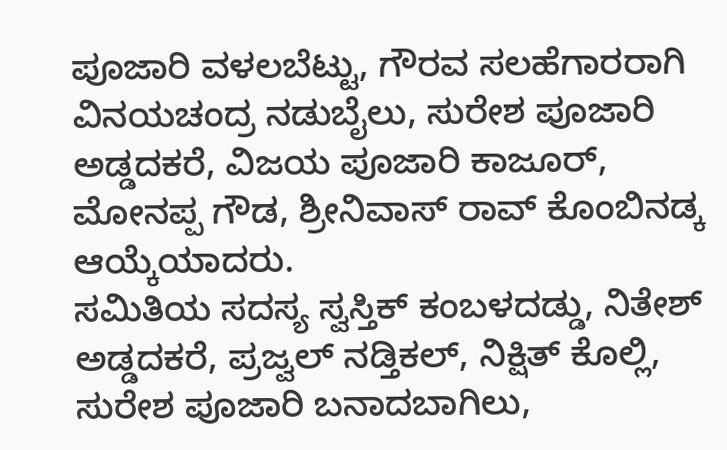ಪೂಜಾರಿ ವಳಲಬೆಟ್ಟು, ಗೌರವ ಸಲಹೆಗಾರರಾಗಿ ವಿನಯಚಂದ್ರ ನಡುಬೈಲು, ಸುರೇಶ ಪೂಜಾರಿ ಅಡ್ಡದಕರೆ, ವಿಜಯ ಪೂಜಾರಿ ಕಾಜೂರ್, ಮೋನಪ್ಪ ಗೌಡ, ಶ್ರೀನಿವಾಸ್ ರಾವ್ ಕೊಂಬಿನಡ್ಕ ಆಯ್ಕೆಯಾದರು.
ಸಮಿತಿಯ ಸದಸ್ಯ ಸ್ವಸ್ತಿಕ್ ಕಂಬಳದಡ್ಡು, ನಿತೇಶ್ ಅಡ್ಡದಕರೆ, ಪ್ರಜ್ವಲ್ ನಡ್ತಿಕಲ್, ನಿಕ್ಷಿತ್ ಕೊಲ್ಲಿ, ಸುರೇಶ ಪೂಜಾರಿ ಬನಾದಬಾಗಿಲು,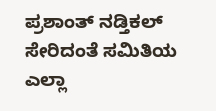ಪ್ರಶಾಂತ್ ನಡ್ತಿಕಲ್ ಸೇರಿದಂತೆ ಸಮಿತಿಯ ಎಲ್ಲಾ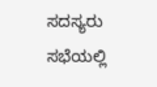ಸದಸ್ಯರು ಸಭೆಯಲ್ಲಿ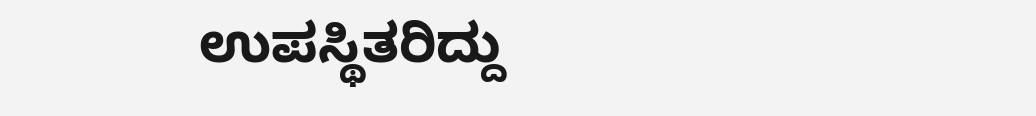ಉಪಸ್ಥಿತರಿದ್ದು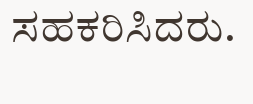ಸಹಕರಿಸಿದರು.